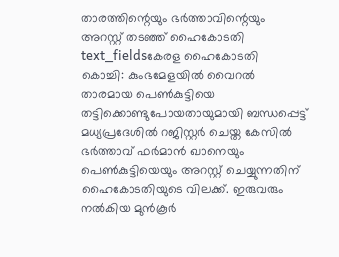താരത്തിന്റെയും ഭർത്താവിന്റെയും അറസ്റ്റ് തടഞ്ഞ് ഹൈകോടതി
text_fieldsകേരള ഹൈകോടതി
കൊച്ചി: കുംഭമേളയിൽ വൈറൽ താരമായ പെൺകുട്ടിയെ തട്ടിക്കൊണ്ടുപോയതായുമായി ബന്ധപ്പെട്ട് മധ്യപ്രദേശിൽ റജിസ്റ്റർ ചെയ്ത കേസിൽ ഭർത്താവ് ഫർമാൻ ഖാനെയും പെൺകുട്ടിയെയും അറസ്റ്റ് ചെയ്യുന്നതിന് ഹൈകോടതിയുടെ വിലക്ക്. ഇരുവരും നൽകിയ മുൻകൂർ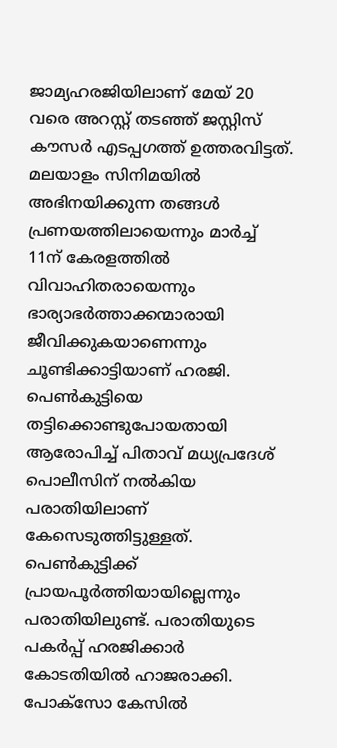ജാമ്യഹരജിയിലാണ് മേയ് 20 വരെ അറസ്റ്റ് തടഞ്ഞ് ജസ്റ്റിസ് കൗസർ എടപ്പഗത്ത് ഉത്തരവിട്ടത്.
മലയാളം സിനിമയിൽ അഭിനയിക്കുന്ന തങ്ങൾ പ്രണയത്തിലായെന്നും മാർച്ച് 11ന് കേരളത്തിൽ വിവാഹിതരായെന്നും ഭാര്യാഭർത്താക്കന്മാരായി ജീവിക്കുകയാണെന്നും ചൂണ്ടിക്കാട്ടിയാണ് ഹരജി. പെൺകുട്ടിയെ തട്ടിക്കൊണ്ടുപോയതായി ആരോപിച്ച് പിതാവ് മധ്യപ്രദേശ് പൊലീസിന് നൽകിയ പരാതിയിലാണ് കേസെടുത്തിട്ടുള്ളത്. പെൺകുട്ടിക്ക് പ്രായപൂർത്തിയായില്ലെന്നും പരാതിയിലുണ്ട്. പരാതിയുടെ പകർപ്പ് ഹരജിക്കാർ കോടതിയിൽ ഹാജരാക്കി.
പോക്സോ കേസിൽ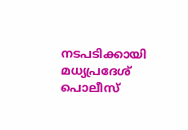നടപടിക്കായി മധ്യപ്രദേശ് പൊലീസ്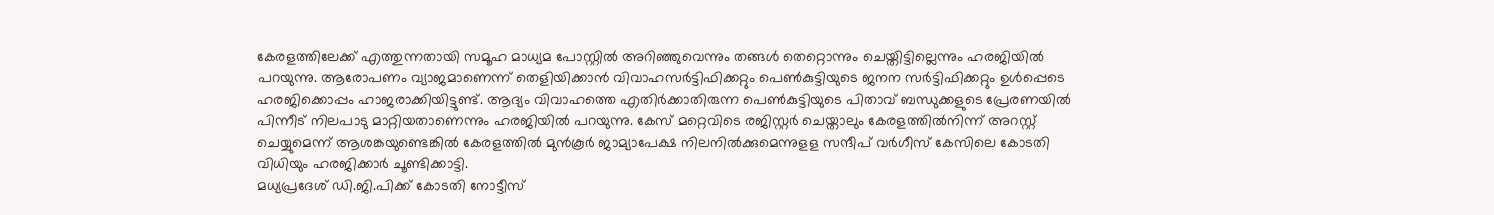കേരളത്തിലേക്ക് എത്തുന്നതായി സമൂഹ മാധ്യമ പോസ്റ്റിൽ അറിഞ്ഞുവെന്നും തങ്ങൾ തെറ്റൊന്നും ചെയ്തിട്ടില്ലെന്നും ഹരജിയിൽ പറയുന്നു. ആരോപണം വ്യാജമാണെന്ന് തെളിയിക്കാൻ വിവാഹസർട്ടിഫിക്കറ്റും പെൺകുട്ടിയുടെ ജനന സർട്ടിഫിക്കറ്റും ഉൾപ്പെടെ ഹരജിക്കൊപ്പം ഹാജരാക്കിയിട്ടുണ്ട്. ആദ്യം വിവാഹത്തെ എതിർക്കാതിരുന്ന പെൺകുട്ടിയുടെ പിതാവ് ബന്ധുക്കളുടെ പ്രേരണയിൽ പിന്നീട് നിലപാടു മാറ്റിയതാണെന്നും ഹരജിയിൽ പറയുന്നു. കേസ് മറ്റെവിടെ രജിസ്റ്റർ ചെയ്താലും കേരളത്തിൽനിന്ന് അറസ്റ്റ് ചെയ്യുമെന്ന് ആശങ്കയുണ്ടെങ്കിൽ കേരളത്തിൽ മുൻകൂർ ജാമ്യാപേക്ഷ നിലനിൽക്കുമെന്നുളള സന്ദീപ് വർഗീസ് കേസിലെ കോടതി വിധിയും ഹരജിക്കാർ ചൂണ്ടിക്കാട്ടി.
മധ്യപ്രദേശ് ഡി.ജി.പിക്ക് കോടതി നോട്ടീസ്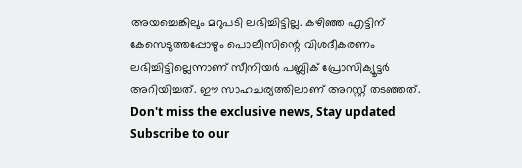അയച്ചെങ്കിലും മറുപടി ലഭിച്ചിട്ടില്ല. കഴിഞ്ഞ എട്ടിന് കേസെടുത്തപ്പോഴും പൊലീസിന്റെ വിശദീകരണം ലഭിച്ചിട്ടില്ലെന്നാണ് സീനിയർ പബ്ലിക് പ്രോസിക്യൂട്ടർ അറിയിച്ചത്. ഈ സാഹചര്യത്തിലാണ് അറസ്റ്റ് തടഞ്ഞത്.
Don't miss the exclusive news, Stay updated
Subscribe to our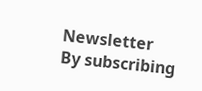Newsletter
By subscribing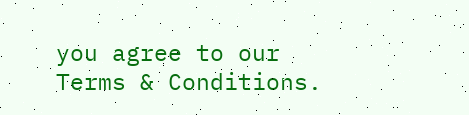you agree to our Terms & Conditions.